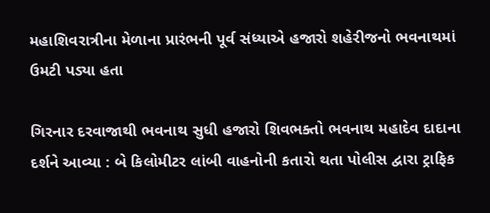મહાશિવરાત્રીના મેળાના પ્રારંભની પૂર્વ સંધ્યાએ હજારો શહેરીજનો ભવનાથમાં ઉમટી પડ્યા હતા

ગિરનાર દરવાજાથી ભવનાથ સુધી હજારો શિવભક્તો ભવનાથ મહાદેવ દાદાના દર્શને આવ્યા : બે કિલોમીટર લાંબી વાહનોની કતારો થતા પોલીસ દ્વારા ટ્રાફિક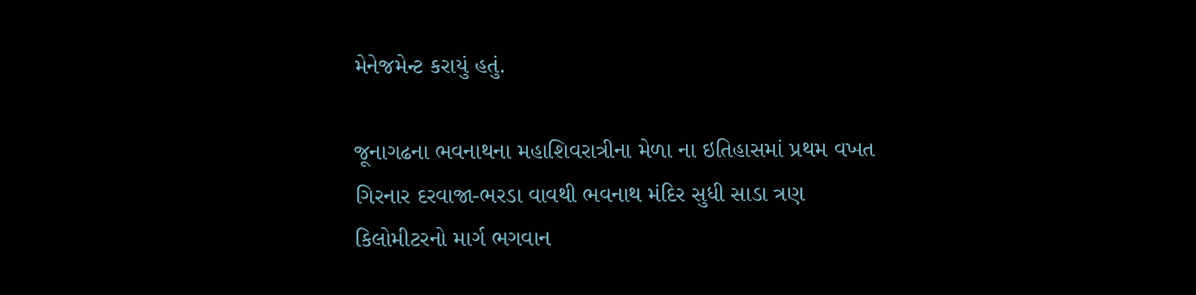મેનેજમેન્ટ કરાયું હતું.

જૂનાગઢના ભવનાથના મહાશિવરાત્રીના મેળા ના ઇતિહાસમાં પ્રથમ વખત ગિરનાર દરવાજા-ભરડા વાવથી ભવનાથ મંદિર સુધી સાડા ત્રણ કિલોમીટરનો માર્ગ ભગવાન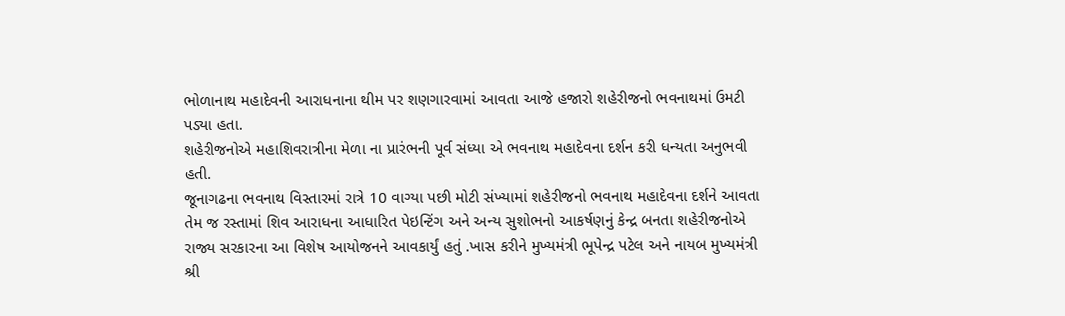ભોળાનાથ મહાદેવની આરાધનાના થીમ પર શણગારવામાં આવતા આજે હજારો શહેરીજનો ભવનાથમાં ઉમટી પડ્યા હતા.
શહેરીજનોએ મહાશિવરાત્રીના મેળા ના પ્રારંભની પૂર્વ સંધ્યા એ ભવનાથ મહાદેવના દર્શન કરી ધન્યતા અનુભવી હતી.
જૂનાગઢના ભવનાથ વિસ્તારમાં રાત્રે 10 વાગ્યા પછી મોટી સંખ્યામાં શહેરીજનો ભવનાથ મહાદેવના દર્શને આવતા તેમ જ રસ્તામાં શિવ આરાધના આધારિત પેઇન્ટિંગ અને અન્ય સુશોભનો આકર્ષણનું કેન્દ્ર બનતા શહેરીજનોએ રાજ્ય સરકારના આ વિશેષ આયોજનને આવકાર્યું હતું .ખાસ કરીને મુખ્યમંત્રી ભૂપેન્દ્ર પટેલ અને નાયબ મુખ્યમંત્રી શ્રી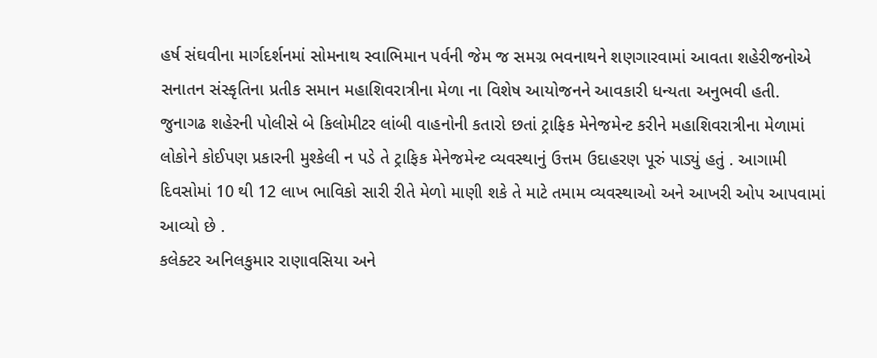હર્ષ સંઘવીના માર્ગદર્શનમાં સોમનાથ સ્વાભિમાન પર્વની જેમ જ સમગ્ર ભવનાથને શણગારવામાં આવતા શહેરીજનોએ સનાતન સંસ્કૃતિના પ્રતીક સમાન મહાશિવરાત્રીના મેળા ના વિશેષ આયોજનને આવકારી ધન્યતા અનુભવી હતી.
જુનાગઢ શહેરની પોલીસે બે કિલોમીટર લાંબી વાહનોની કતારો છતાં ટ્રાફિક મેનેજમેન્ટ કરીને મહાશિવરાત્રીના મેળામાં લોકોને કોઈપણ પ્રકારની મુશ્કેલી ન પડે તે ટ્રાફિક મેનેજમેન્ટ વ્યવસ્થાનું ઉત્તમ ઉદાહરણ પૂરું પાડ્યું હતું . આગામી દિવસોમાં 10 થી 12 લાખ ભાવિકો સારી રીતે મેળો માણી શકે તે માટે તમામ વ્યવસ્થાઓ અને આખરી ઓપ આપવામાં આવ્યો છે .
કલેક્ટર અનિલકુમાર રાણાવસિયા અને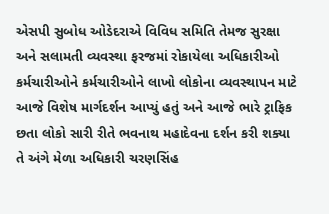એસપી સુબોધ ઓડેદરાએ વિવિધ સમિતિ તેમજ સુરક્ષા અને સલામતી વ્યવસ્થા ફરજમાં રોકાયેલા અધિકારીઓ કર્મચારીઓને કર્મચારીઓને લાખો લોકોના વ્યવસ્થાપન માટે આજે વિશેષ માર્ગદર્શન આપ્યું હતું અને આજે ભારે ટ્રાફિક છતા લોકો સારી રીતે ભવનાથ મહાદેવના દર્શન કરી શક્યા તે અંગે મેળા અધિકારી ચરણસિંહ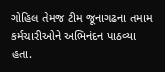ગોહિલ તેમજ ટીમ જૂનાગઢના તમામ કર્મચારીઓને અભિનંદન પાઠવ્યા હતા.